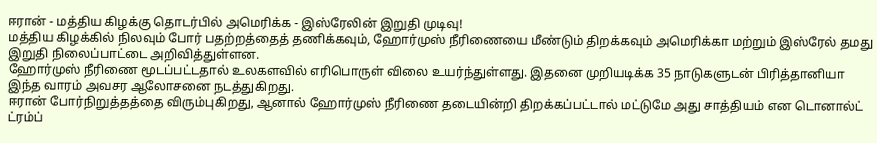ஈரான் - மத்திய கிழக்கு தொடர்பில் அமெரிக்க - இஸ்ரேலின் இறுதி முடிவு!
மத்திய கிழக்கில் நிலவும் போர் பதற்றத்தைத் தணிக்கவும், ஹோர்முஸ் நீரிணையை மீண்டும் திறக்கவும் அமெரிக்கா மற்றும் இஸ்ரேல் தமது இறுதி நிலைப்பாட்டை அறிவித்துள்ளன.
ஹோர்முஸ் நீரிணை மூடப்பட்டதால் உலகளவில் எரிபொருள் விலை உயர்ந்துள்ளது. இதனை முறியடிக்க 35 நாடுகளுடன் பிரித்தானியா இந்த வாரம் அவசர ஆலோசனை நடத்துகிறது.
ஈரான் போர்நிறுத்தத்தை விரும்புகிறது, ஆனால் ஹோர்முஸ் நீரிணை தடையின்றி திறக்கப்பட்டால் மட்டுமே அது சாத்தியம் என டொனால்ட் ட்ரம்ப்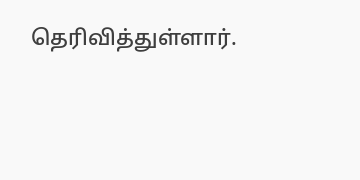தெரிவித்துள்ளார்.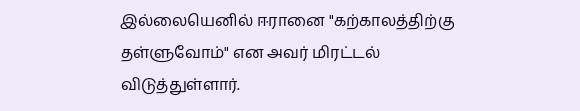இல்லையெனில் ஈரானை "கற்காலத்திற்கு தள்ளுவோம்" என அவர் மிரட்டல் விடுத்துள்ளார்.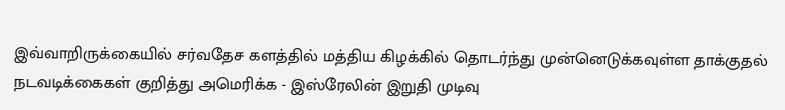இவ்வாறிருக்கையில் சர்வதேச களத்தில் மத்திய கிழக்கில் தொடர்ந்து முன்னெடுக்கவுள்ள தாக்குதல் நடவடிக்கைகள் குறித்து அமெரிக்க - இஸ்ரேலின் இறுதி முடிவு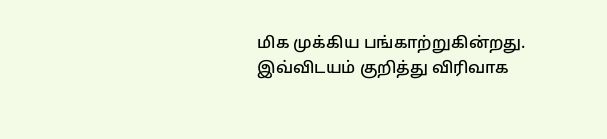மிக முக்கிய பங்காற்றுகின்றது.
இவ்விடயம் குறித்து விரிவாக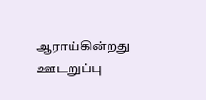ஆராய்கின்றது ஊடறுப்பு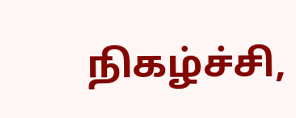நிகழ்ச்சி,